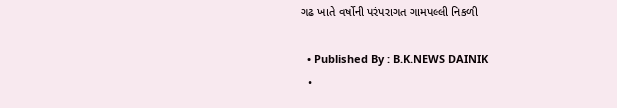ગઢ ખાતે વર્ષોની પરંપરાગત ગામપલ્લી નિકળી

  • Published By : B.K.NEWS DAINIK
  •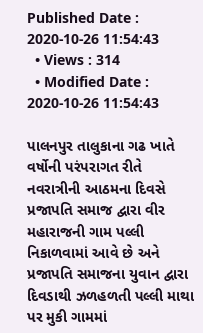Published Date : 2020-10-26 11:54:43
  • Views : 314
  • Modified Date : 2020-10-26 11:54:43

પાલનપુર તાલુકાના ગઢ ખાતે વર્ષોની પરંપરાગત રીતે નવરાત્રીની આઠમના દિવસે પ્રજાપતિ સમાજ દ્વારા વીર મહારાજની ગામ પલ્લી નિકાળવામાં આવે છે અને પ્રજાપતિ સમાજના યુવાન દ્વારા દિવડાથી ઝળહળતી પલ્લી માથા પર મુકી ગામમાં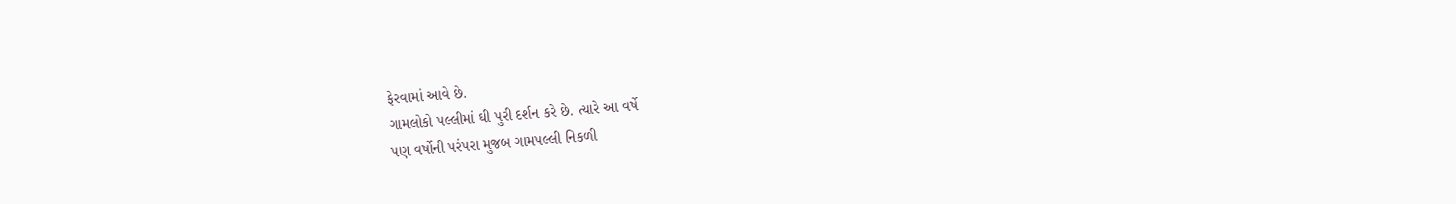ફેરવામાં આવે છે.
ગામલોકો પલ્લીમાં ઘી પુરી દર્શન કરે છે. ત્યારે આ વર્ષે
પણ વર્ષોની પરંપરા મુજબ ગામપલ્લી નિકળી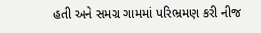હતી અને સમગ્ર ગામમાં પરિભ્રમણ કરી નીજ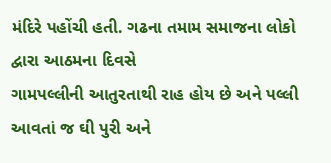મંદિરે પહોંચી હતી. ગઢના તમામ સમાજના લોકો દ્વારા આઠમના દિવસે
ગામપલ્લીની આતુરતાથી રાહ હોય છે અને પલ્લી આવતાં જ ઘી પુરી અને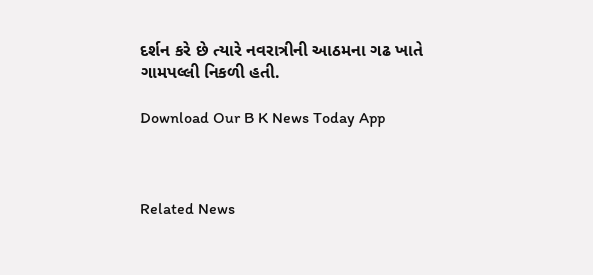દર્શન કરે છે ત્યારે નવરાત્રીની આઠમના ગઢ ખાતે
ગામપલ્લી નિકળી હતી.

Download Our B K News Today App



Related News